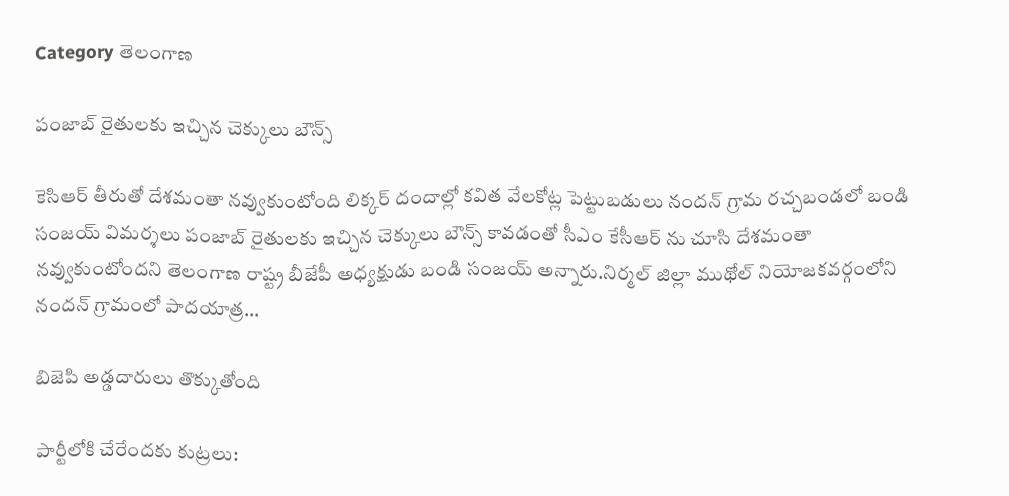Category తెలంగాణ

పంజాబ్‌ ‌రైతులకు ఇచ్చిన చెక్కులు బౌన్స్

కెసిఆర్‌ ‌తీరుతో దేశమంతా నవ్వుకుంటోంది లిక్కర్‌ ‌దందాల్లో కవిత వేలకోట్ల పెట్టుబడులు నందన్‌ ‌గ్రామ రచ్చబండలో బండి సంజయ్‌ ‌విమర్శలు పంజాబ్‌ ‌రైతులకు ఇచ్చిన చెక్కులు బౌన్స్ ‌కావడంతో సీఎం కేసీఆర్‌ ‌ను చూసి దేశమంతా నవ్వుకుంటోందని తెలంగాణ రాష్ట్ర బీజేపీ అధ్యక్షుడు బండి సంజయ్‌ అన్నారు.నిర్మల్‌ ‌జిల్లా ముథోల్‌ ‌నియోజకవర్గంలోని నందన్‌ ‌గ్రామంలో పాదయాత్ర…

బిజెపి అడ్డదారులు తొక్కుతోంది

పార్టీలోకి చేరేందకు కుట్రలు: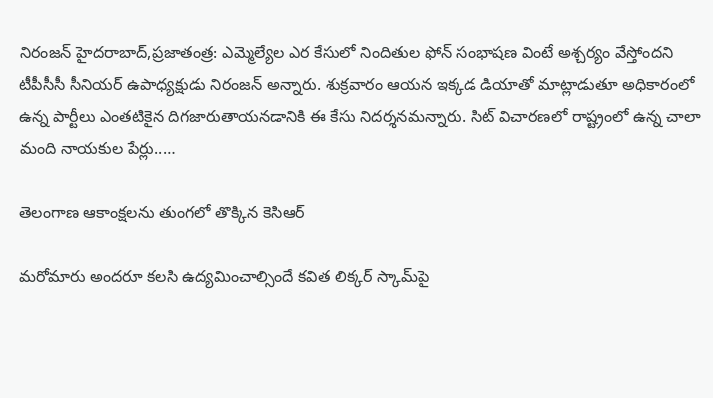నిరంజన్‌ ‌హైదరాబాద్‌,ప్రజాతంత్ర: ఎమ్మెల్యేల ఎర కేసులో నిందితుల ఫోన్‌ ‌సంభాషణ వింటే అశ్చర్యం వేస్తోందని టీపీసీసీ సీనియర్‌ ఉపాధ్యక్షుడు నిరంజన్‌ అన్నారు. శుక్రవారం ఆయన ఇక్కడ డియాతో మాట్లాడుతూ అధికారంలో ఉన్న పార్టీలు ఎంతటికైన దిగజారుతాయనడానికి ఈ కేసు నిదర్శనమన్నారు. సిట్‌ ‌విచారణలో రాష్ట్రంలో ఉన్న చాలా మంది నాయకుల పేర్లు..…

తెలంగాణ ఆకాంక్షలను తుంగలో తొక్కిన కెసిఆర్‌

మరోమారు అందరూ కలసి ఉద్యమించాల్సిందే కవిత లిక్కర్‌ ‌స్కామ్‌పై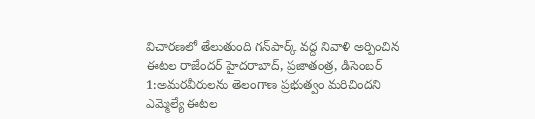విచారణలో తేలుతుంది గన్‌పార్క్ ‌వద్ద నివాళి అర్పించిన ఈటల రాజేందర్‌ ‌హైదరాబాద్‌, ప్రజాతంత్ర, డిసెంబర్‌ 1:అమరవీరులను తెలంగాణ ప్రభుత్వం మరిచిందని ఎమ్మెల్యే ఈటల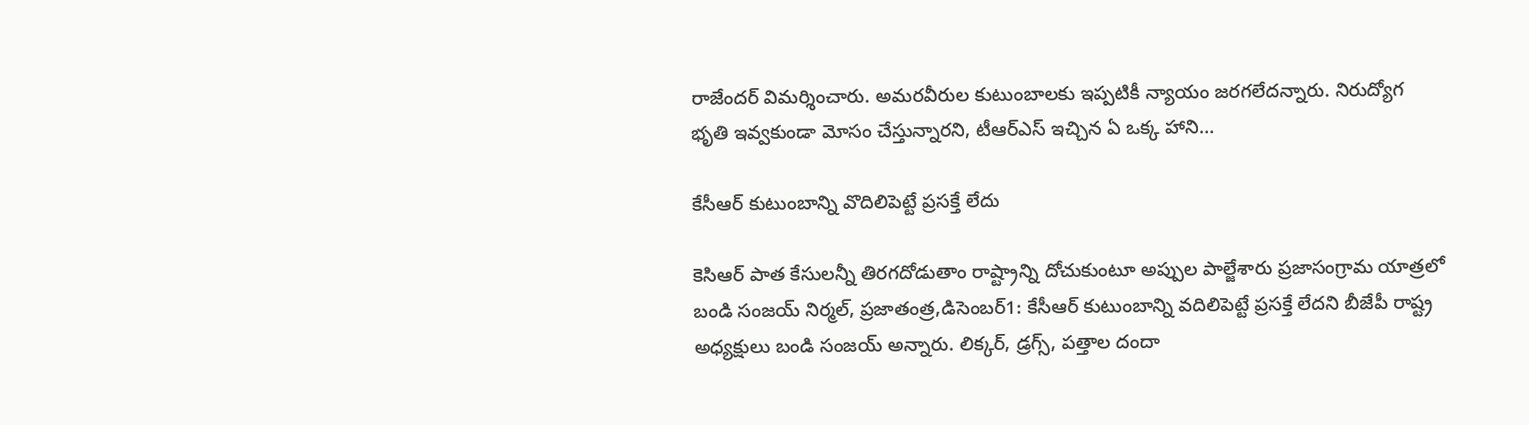రాజేందర్‌ ‌విమర్శించారు. అమరవీరుల కుటుంబాలకు ఇప్పటికీ న్యాయం జరగలేదన్నారు. నిరుద్యోగ భృతి ఇవ్వకుండా మోసం చేస్తున్నారని, టీఆర్‌ఎస్‌ ఇచ్చిన ఏ ఒక్క హాని…

కేసీఆర్‌ ‌కుటుంబాన్ని వొదిలిపెట్టే ప్రసక్తే లేదు

కెసిఆర్‌ ‌పాత కేసులన్నీ తిరగదోడుతాం రాష్ట్రాన్ని దోచుకుంటూ అప్పుల పాల్జేశారు ప్రజాసంగ్రామ యాత్రలో బండి సంజయ్‌ నిర్మల్‌, ప్రజాతంత్ర,డిసెంబర్‌1: కేసీఆర్‌ ‌కుటుంబాన్ని వదిలిపెట్టే ప్రసక్తే లేదని బీజేపీ రాష్ట్ర అధ్యక్షులు బండి సంజయ్‌ అన్నారు. లిక్కర్‌, డ్రగ్స్, పత్తాల దందా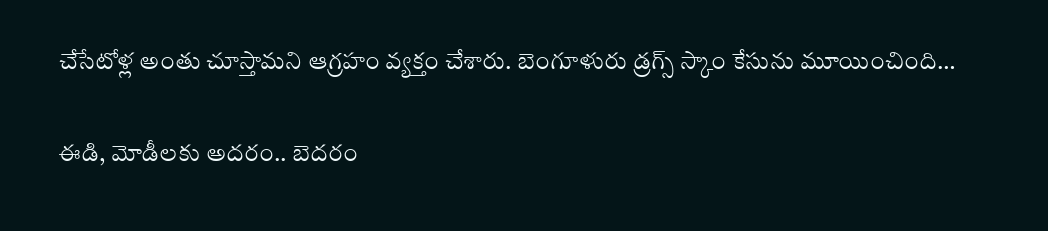చేసేటోళ్ల అంతు చూస్తామని ఆగ్రహం వ్యక్తం చేశారు. బెంగూళురు డ్రగ్స్ ‌స్కాం కేసును మూయించింది…

ఈడి, మోడీలకు అదరం.. బెదరం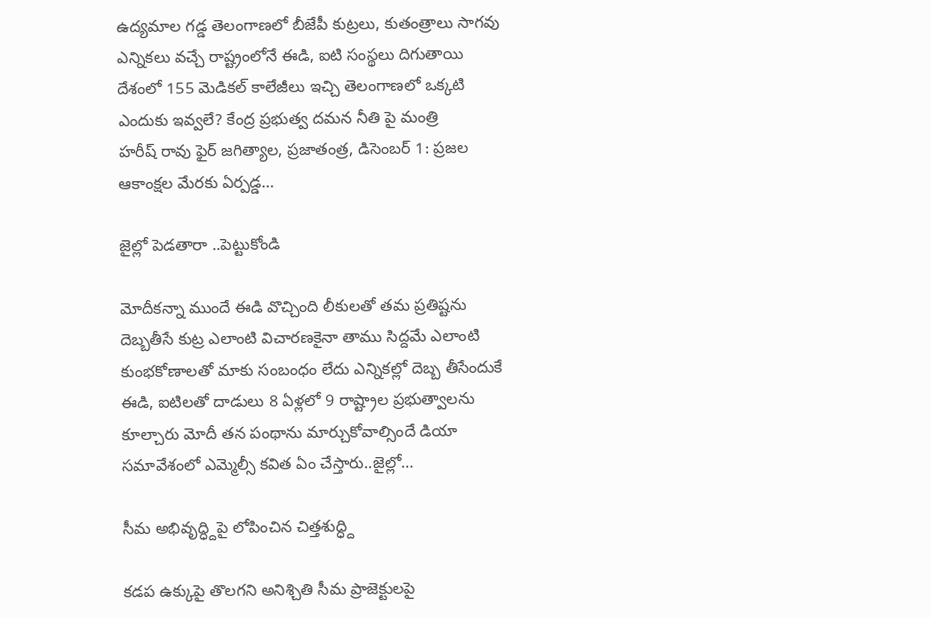ఉద్యమాల గడ్డ తెలంగాణలో బీజేపీ కుట్రలు, కుతంత్రాలు సాగవు ఎన్నికలు వచ్చే రాష్ట్రంలోనే ఈడి, ఐటి సంస్థలు దిగుతాయి దేశంలో 155 మెడికల్‌ ‌కాలేజీలు ఇచ్చి తెలంగాణలో ఒక్కటి ఎందుకు ఇవ్వలే? కేంద్ర ప్రభుత్వ దమన నీతి పై మంత్రి హరీష్‌ ‌రావు ఫైర్‌ జగిత్యాల, ప్రజాతంత్ర, డిసెంబర్‌ 1: ప్రజల ఆకాంక్షల మేరకు ఏర్పడ్డ…

జైల్లో పెడతారా ..పెట్టుకోండి

మోదీకన్నా ముందే ఈడి వొచ్చింది లీకులతో తమ ప్రతిష్టను దెబ్బతీసే కుట్ర ఎలాంటి విచారణకైనా తాము సిద్దమే ఎలాంటి కుంభకోణాలతో మాకు సంబంధం లేదు ఎన్నికల్లో దెబ్బ తీసేందుకే ఈడి, ఐటిలతో దాడులు 8 ఏళ్లలో 9 రాష్ట్రాల ప్రభుత్వాలను కూల్చారు మోదీ తన పంథాను మార్చుకోవాల్సిందే డియా సమావేశంలో ఎమ్మెల్సీ కవిత ఏం ‌చేస్తారు..జైల్లో…

సీమ అభివృద్ధ్దిపై లోపించిన చిత్తశుద్ధ్ది

కడప ఉక్కుపై తొలగని అనిశ్చితి సీమ ప్రాజెక్టులపై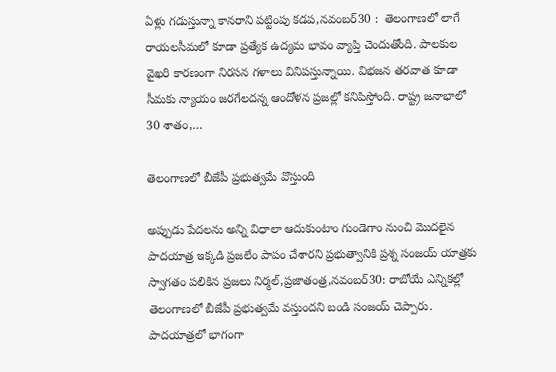ఏళ్లు గడుస్తున్నా కానరాని పట్టింపు కడప,నవంబర్‌30 :  తెలంగాణలో లాగే రాయలసీమలో కూడా ప్రత్యేక ఉద్యమ భావం వ్యాప్తి చెందుతోంది. పాలకుల వైఖరి కారణంగా నిరసన గళాలు వినిపస్తున్నాయి. విభజన తరవాత కూడా సీమకు న్యాయం జరగేలదన్న ఆందోళన ప్రజల్లో కనిపిస్తోంది. రాష్ట్ర జనాభాలో 30 శాతం,…

తెలంగాణలో బీజేపీ ప్రభుత్వమే వొస్తుంది

అప్పుడు పేదలను అన్ని విధాలా ఆదుకుంటాం గుండెగాం నుంచి మొదలైన పాదయాత్ర ఇక్కడి ప్రజలేం పాపం చేశారని ప్రభుత్వానికి ప్రశ్న సంజయ్‌ ‌యాత్రకు స్వాగతం పలికిన ప్రజలు నిర్మల్‌,ప్రజాతంత్ర,నవంబర్‌30: రాబోయే ఎన్నికల్లో తెలంగాణలో బీజేపీ ప్రభుత్వమే వస్తుందని బండి సంజయ్‌ ‌చెప్పారు. పాదయాత్రలో భాగంగా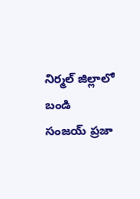నిర్మల్‌ ‌జిల్లాలో బండి సంజయ్‌ ‌ప్రజా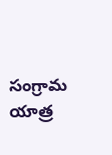సంగ్రామ యాత్ర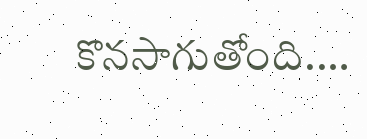కొనసాగుతోంది.…